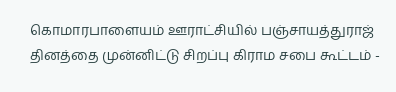கொமாரபாளையம் ஊராட்சியில் பஞ்சாயத்துராஜ் தினத்தை முன்னிட்டு சிறப்பு கிராம சபை கூட்டம் -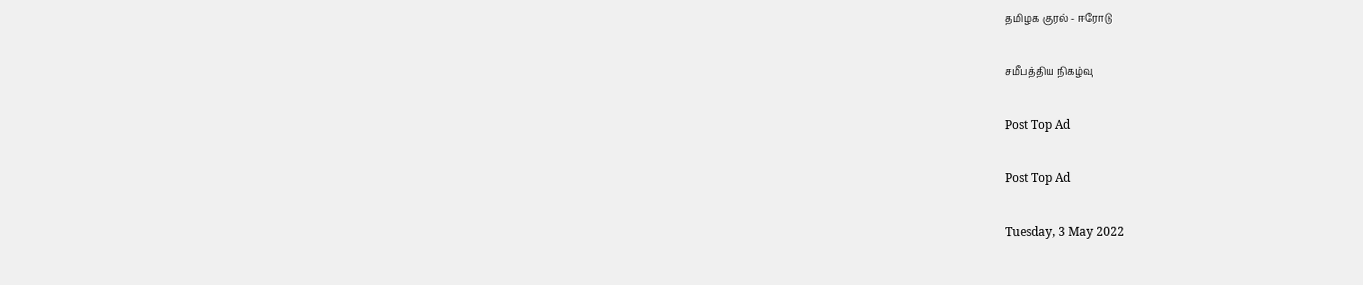தமிழக குரல் - ஈரோடு

சமீபத்திய நிகழ்வு

Post Top Ad

Post Top Ad

Tuesday, 3 May 2022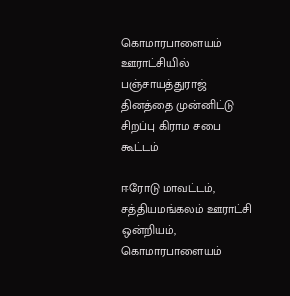கொமாரபாளையம் ஊராட்சியில் பஞ்சாயத்துராஜ் தினத்தை முன்னிட்டு சிறப்பு கிராம சபை கூட்டம்

ஈரோடு மாவட்டம்,  சத்தியமங்கலம் ஊராட்சி ஒன்றியம்,  கொமாரபாளையம்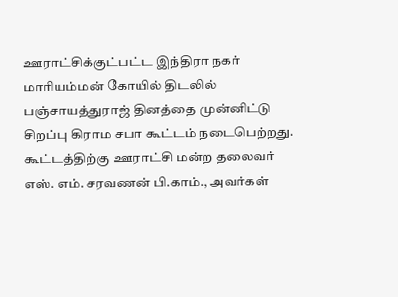ஊராட்சிக்குட்பட்ட இந்திரா நகர் மாரியம்மன் கோயில் திடலில் பஞ்சாயத்துராஜ் தினத்தை முன்னிட்டு  சிறப்பு கிராம சபா கூட்டம் நடைபெற்றது. கூட்டத்திற்கு ஊராட்சி மன்ற தலைவர் எஸ். எம். சரவணன் பி.காம்., அவர்கள்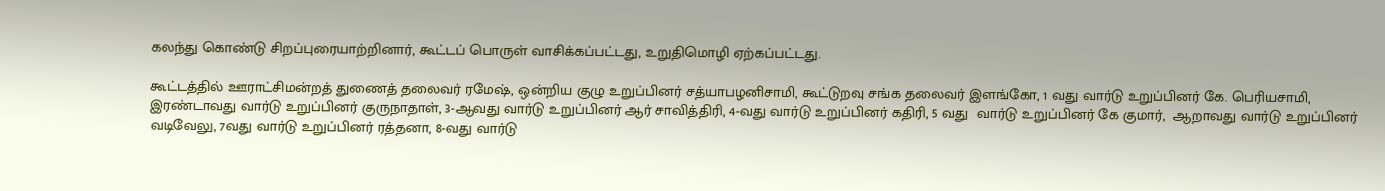கலந்து கொண்டு சிறப்புரையாற்றினார், கூட்டப் பொருள் வாசிக்கப்பட்டது, உறுதிமொழி ஏற்கப்பட்டது.

கூட்டத்தில் ஊராட்சிமன்றத் துணைத் தலைவர் ரமேஷ், ஒன்றிய குழு உறுப்பினர் சத்யாபழனிசாமி, கூட்டுறவு சங்க தலைவர் இளங்கோ, 1 வது வார்டு உறுப்பினர் கே. பெரியசாமி, இரண்டாவது வார்டு உறுப்பினர் குருநாதாள், 3-ஆவது வார்டு உறுப்பினர் ஆர் சாவித்திரி, 4-வது வார்டு உறுப்பினர் கதிரி, 5 வது  வார்டு உறுப்பினர் கே குமார்,  ஆறாவது வார்டு உறுப்பினர் வடிவேலு, 7வது வார்டு உறுப்பினர் ரத்தனா, 8-வது வார்டு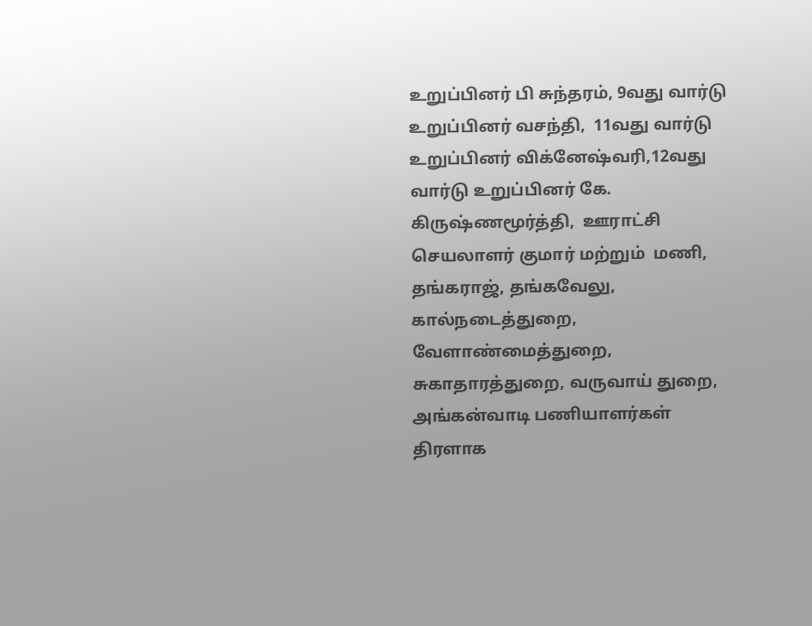உறுப்பினர் பி சுந்தரம், 9வது வார்டு உறுப்பினர் வசந்தி,  11வது வார்டு உறுப்பினர் விக்னேஷ்வரி,12வது வார்டு உறுப்பினர் கே. கிருஷ்ணமூர்த்தி,  ஊராட்சி செயலாளர் குமார் மற்றும்  மணி, தங்கராஜ், தங்கவேலு, கால்நடைத்துறை, வேளாண்மைத்துறை, சுகாதாரத்துறை, வருவாய் துறை, அங்கன்வாடி பணியாளர்கள் திரளாக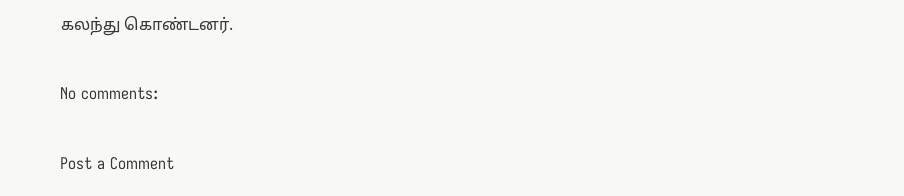கலந்து கொண்டனர்.

No comments:

Post a Comment